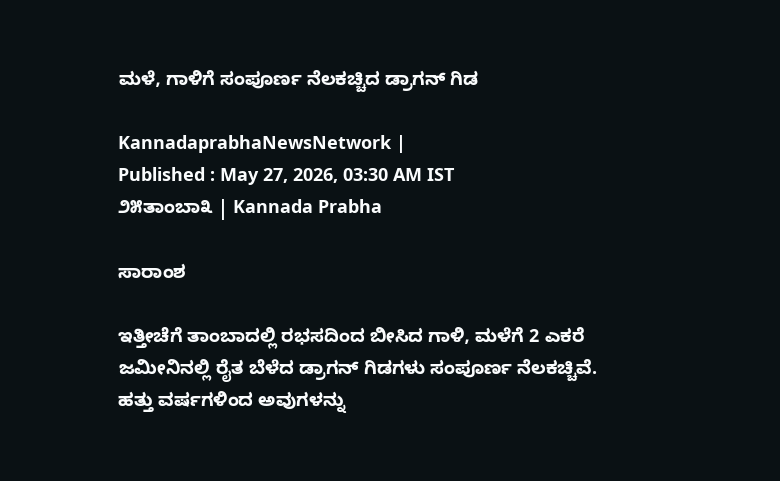ಮಳೆ, ಗಾಳಿಗೆ ಸಂಪೂರ್ಣ ನೆಲಕಚ್ಚಿದ ಡ್ರಾಗನ್‌ ಗಿಡ

KannadaprabhaNewsNetwork |
Published : May 27, 2026, 03:30 AM IST
೨೫ತಾಂಬಾ೩ | Kannada Prabha

ಸಾರಾಂಶ

ಇತ್ತೀಚೆಗೆ ತಾಂಬಾದಲ್ಲಿ ರಭಸದಿಂದ ಬೀಸಿದ ಗಾಳಿ, ಮಳೆಗೆ 2 ಎಕರೆ ಜಮೀನಿನಲ್ಲಿ ರೈತ ಬೆಳೆದ ಡ್ರಾಗನ್‌ ಗಿಡಗಳು ಸಂಪೂರ್ಣ ನೆಲಕಚ್ಚಿವೆ. ಹತ್ತು ವರ್ಷಗಳಿಂದ ಅವುಗಳನ್ನು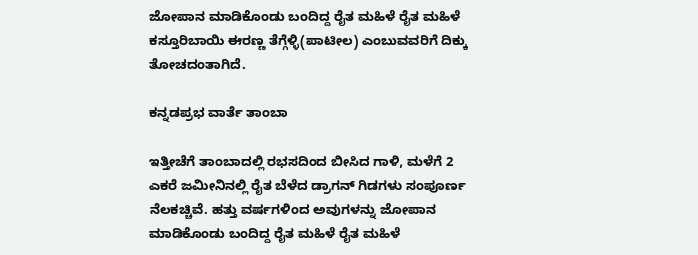ಜೋಪಾನ ಮಾಡಿಕೊಂಡು ಬಂದಿದ್ದ ರೈತ ಮಹಿಳೆ ರೈತ ಮಹಿಳೆ ಕಸ್ತೂರಿಬಾಯಿ ಈರಣ್ಣ ತೆಗ್ಗೆಳ್ಳಿ(ಪಾಟೀಲ) ಎಂಬುವವರಿಗೆ ದಿಕ್ಕು ತೋಚದಂತಾಗಿದೆ.

ಕನ್ನಡಪ್ರಭ ವಾರ್ತೆ ತಾಂಬಾ

ಇತ್ತೀಚೆಗೆ ತಾಂಬಾದಲ್ಲಿ ರಭಸದಿಂದ ಬೀಸಿದ ಗಾಳಿ, ಮಳೆಗೆ 2 ಎಕರೆ ಜಮೀನಿನಲ್ಲಿ ರೈತ ಬೆಳೆದ ಡ್ರಾಗನ್‌ ಗಿಡಗಳು ಸಂಪೂರ್ಣ ನೆಲಕಚ್ಚಿವೆ. ಹತ್ತು ವರ್ಷಗಳಿಂದ ಅವುಗಳನ್ನು ಜೋಪಾನ ಮಾಡಿಕೊಂಡು ಬಂದಿದ್ದ ರೈತ ಮಹಿಳೆ ರೈತ ಮಹಿಳೆ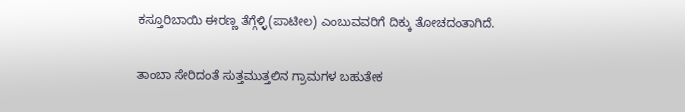ಕಸ್ತೂರಿಬಾಯಿ ಈರಣ್ಣ ತೆಗ್ಗೆಳ್ಳಿ(ಪಾಟೀಲ) ಎಂಬುವವರಿಗೆ ದಿಕ್ಕು ತೋಚದಂತಾಗಿದೆ.

ತಾಂಬಾ ಸೇರಿದಂತೆ ಸುತ್ತಮುತ್ತಲಿನ ಗ್ರಾಮಗಳ ಬಹುತೇಕ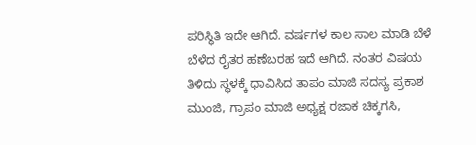ಪರಿಸ್ಥಿತಿ ಇದೇ ಆಗಿದೆ. ವರ್ಷಗಳ ಕಾಲ ಸಾಲ ಮಾಡಿ ಬೆಳೆ ಬೆಳೆದ ರೈತರ ಹಣೆಬರಹ ಇದೆ ಆಗಿದೆ. ನಂತರ ವಿಷಯ ತಿಳಿದು ಸ್ಥಳಕ್ಕೆ ಧಾವಿಸಿದ ತಾಪಂ ಮಾಜಿ ಸದಸ್ಯ ಪ್ರಕಾಶ ಮುಂಜಿ, ಗ್ರಾಪಂ ಮಾಜಿ ಅಧ್ಯಕ್ಷ ರಜಾಕ ಚಿಕ್ಕಗಸಿ,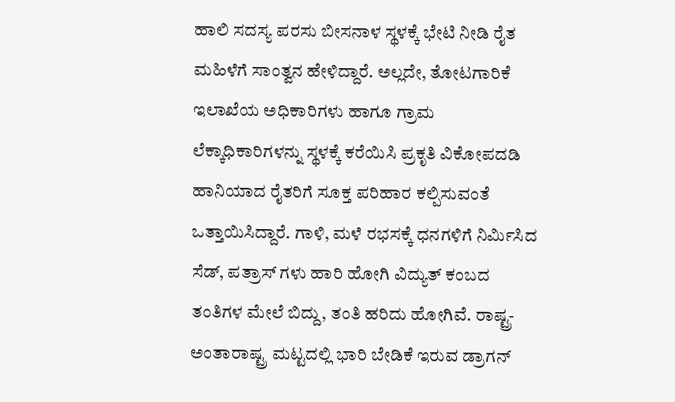ಹಾಲಿ ಸದಸ್ಯ ಪರಸು ಬೀಸನಾಳ ಸ್ಥಳಕ್ಕೆ ಭೇಟಿ ನೀಡಿ ರೈತ ಮಹಿಳೆಗೆ ಸಾಂತ್ವನ ಹೇಳಿದ್ದಾರೆ. ಅಲ್ಲದೇ, ತೋಟಗಾರಿಕೆ ಇಲಾಖೆಯ ಅಧಿಕಾರಿಗಳು ಹಾಗೂ ಗ್ರಾಮ ಲೆಕ್ಕಾಧಿಕಾರಿಗಳನ್ನು ಸ್ಥಳಕ್ಕೆ ಕರೆಯಿಸಿ ಪ್ರಕೃತಿ ವಿಕೋಪದಡಿ ಹಾನಿಯಾದ ರೈತರಿಗೆ ಸೂಕ್ತ ಪರಿಹಾರ ಕಲ್ಪಿಸುವಂತೆ ಒತ್ತಾಯಿಸಿದ್ದಾರೆ. ಗಾಳಿ, ಮಳೆ ರಭಸಕ್ಕೆ ಧನಗಳಿಗೆ ನಿರ್ಮಿಸಿದ ಸೆಡ್‌, ಪತ್ರಾಸ್‌ ಗಳು ಹಾರಿ ಹೋಗಿ ವಿದ್ಯುತ್‌ ಕಂಬದ ತಂತಿಗಳ ಮೇಲೆ ಬಿದ್ದು, ತಂತಿ ಹರಿದು ಹೋಗಿವೆ. ರಾಷ್ಟ್ರ-ಅಂತಾರಾಷ್ಟ್ರ ಮಟ್ಟದಲ್ಲಿ ಭಾರಿ ಬೇಡಿಕೆ ಇರುವ ಡ್ರಾಗನ್‌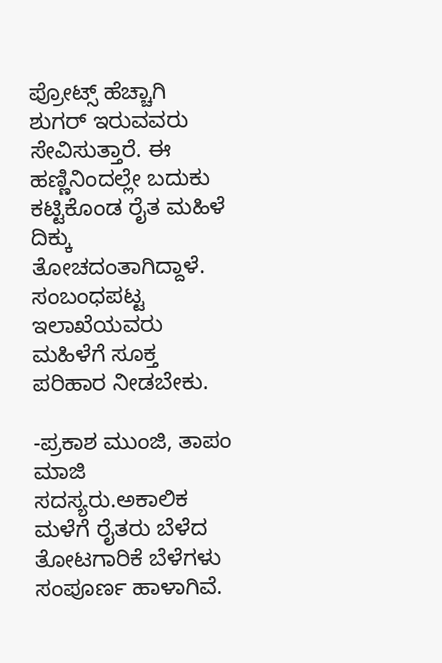ಪ್ರೋಟ್ಸ್ ಹೆಚ್ಚಾಗಿ ಶುಗರ್‌ ಇರುವವರು ಸೇವಿಸುತ್ತಾರೆ. ಈ ಹಣ್ಣಿನಿಂದಲ್ಲೇ ಬದುಕು ಕಟ್ಟಿಕೊಂಡ ರೈತ ಮಹಿಳೆ ದಿಕ್ಕು ತೋಚದಂತಾಗಿದ್ದಾಳೆ. ಸಂಬಂಧಪಟ್ಟ ಇಲಾಖೆಯವರು ಮಹಿಳೆಗೆ ಸೂಕ್ತ ಪರಿಹಾರ ನೀಡಬೇಕು.

-ಪ್ರಕಾಶ ಮುಂಜಿ, ತಾಪಂ ಮಾಜಿ ಸದಸ್ಯರು.ಅಕಾಲಿಕ ಮಳೆಗೆ ರೈತರು ಬೆಳೆದ ತೋಟಗಾರಿಕೆ ಬೆಳೆಗಳು ಸಂಪೂರ್ಣ ಹಾಳಾಗಿವೆ.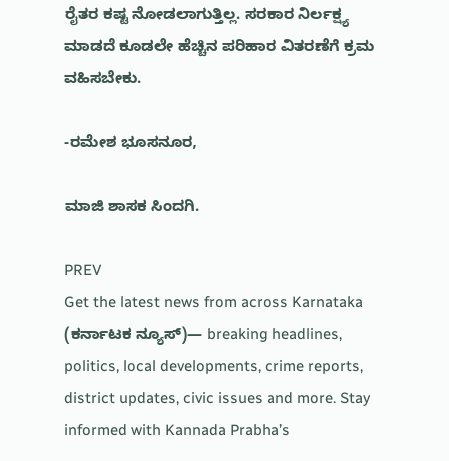ರೈತರ ಕಷ್ಟ ನೋಡಲಾಗುತ್ತಿಲ್ಲ. ಸರಕಾರ ನಿರ್ಲಕ್ಷ್ಯ ಮಾಡದೆ ಕೂಡಲೇ ಹೆಚ್ಚಿನ ಪರಿಹಾರ ವಿತರಣೆಗೆ ಕ್ರಮ ವಹಿಸಬೇಕು.

-ರಮೇಶ ಭೂಸನೂರ,

ಮಾಜಿ ಶಾಸಕ ಸಿಂದಗಿ.

PREV
Get the latest news from across Karnataka (ಕರ್ನಾಟಕ ನ್ಯೂಸ್)— breaking headlines, politics, local developments, crime reports, district updates, civic issues and more. Stay informed with Kannada Prabha’s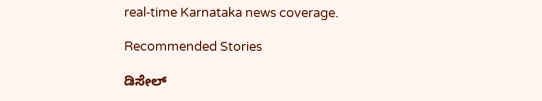real‑time Karnataka news coverage.

Recommended Stories

ಡಿಸೇಲ್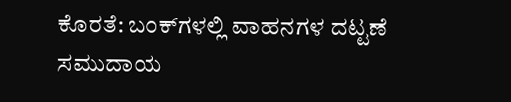ಕೊರತೆ: ಬಂಕ್‌ಗಳಲ್ಲಿ ವಾಹನಗಳ ದಟ್ಟಣೆ
ಸಮುದಾಯ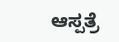ಆಸ್ಪತ್ರೆ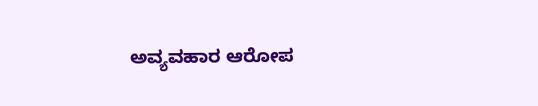ಅವ್ಯವಹಾರ ಆರೋಪ